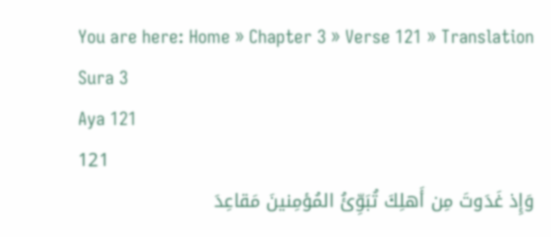You are here: Home » Chapter 3 » Verse 121 » Translation
Sura 3
Aya 121
121
وَإِذ غَدَوتَ مِن أَهلِكَ تُبَوِّئُ المُؤمِنينَ مَقاعِدَ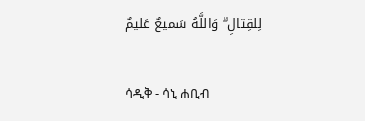لِلقِتالِ ۗ وَاللَّهُ سَميعٌ عَليمٌ

ሳዲቅ - ሳኒ ሐቢብ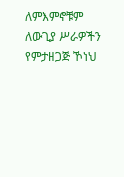ለምእምኖቹም ለውጊያ ሥራዎችን የምታዘጋጅ ኾነህ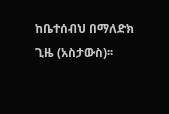ከቤተሰብህ በማለድክ ጊዜ (አስታውስ)፡፡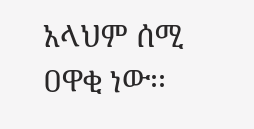አላህም ሰሚ ዐዋቂ ነው፡፡